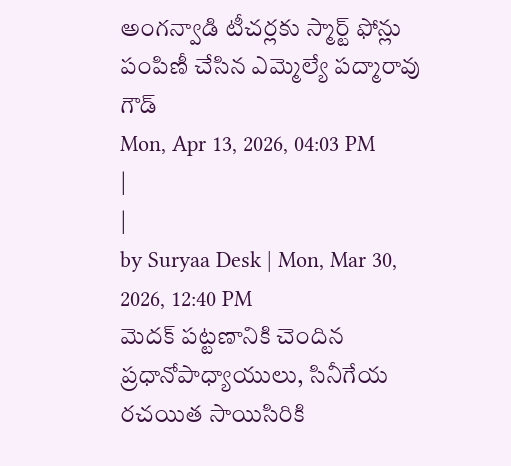అంగన్వాడి టీచర్లకు స్మార్ట్ ఫోన్లు పంపిణీ చేసిన ఎమ్మెల్యే పద్మారావు గౌడ్
Mon, Apr 13, 2026, 04:03 PM
|
|
by Suryaa Desk | Mon, Mar 30, 2026, 12:40 PM
మెదక్ పట్టణానికి చెందిన ప్రధానోపాధ్యాయులు, సినీగేయ రచయిత సాయిసిరికి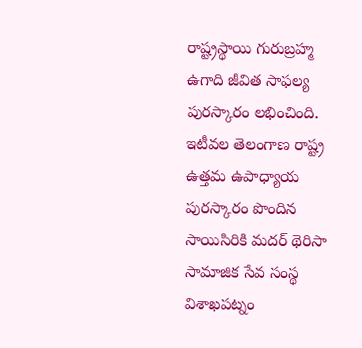రాష్ట్రస్థాయి గురుబ్రహ్మ ఉగాది జీవిత సాఫల్య పురస్కారం లభించింది. ఇటీవల తెలంగాణ రాష్ట్ర ఉత్తమ ఉపాధ్యాయ పురస్కారం పొందిన సాయిసిరికి మదర్ థెరిసా సామాజిక సేవ సంస్థ విశాఖపట్నం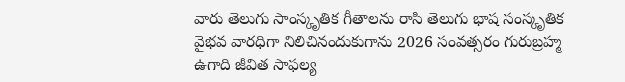వారు తెలుగు సాంస్కృతిక గీతాలను రాసి తెలుగు భాష సంస్కృతిక వైభవ వారధిగా నిలిచినందుకుగాను 2026 సంవత్సరం గురుబ్రహ్మ ఉగాది జీవిత సాఫల్య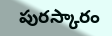పురస్కారం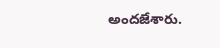అందజేశారు.